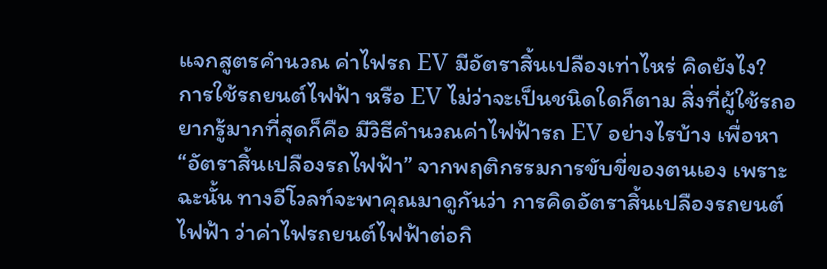แจกสูตรคำนวณ ค่าไฟรถ EV มีอัตราสิ้นเปลืองเท่าไหร่ คิดยังไง?
การใช้รถยนต์ไฟฟ้า หรือ EV ไม่ว่าจะเป็นชนิดใดก็ตาม สิ่งที่ผู้ใช้รถอยากรู้มากที่สุดก็คือ มีวิธีคำนวณค่าไฟฟ้ารถ EV อย่างไรบ้าง เพื่อหา “อัตราสิ้นเปลืองรถไฟฟ้า” จากพฤติกรรมการขับขี่ของตนเอง เพราะฉะนั้น ทางอีโวลท์จะพาคุณมาดูกันว่า การคิดอัตราสิ้นเปลืองรถยนต์ไฟฟ้า ว่าค่าไฟรถยนต์ไฟฟ้าต่อกิ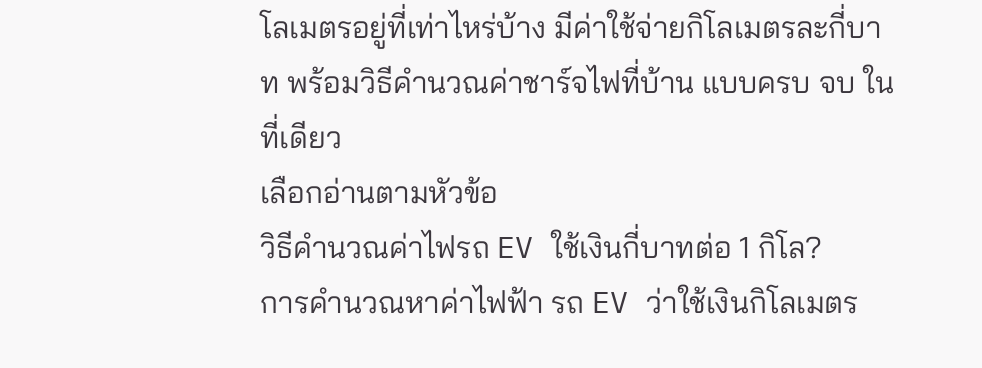โลเมตรอยู่ที่เท่าไหร่บ้าง มีค่าใช้จ่ายกิโลเมตรละกี่บาท พร้อมวิธีคำนวณค่าชาร์จไฟที่บ้าน แบบครบ จบ ในที่เดียว
เลือกอ่านตามหัวข้อ
วิธีคำนวณค่าไฟรถ EV ใช้เงินกี่บาทต่อ 1 กิโล?
การคำนวณหาค่าไฟฟ้า รถ EV ว่าใช้เงินกิโลเมตร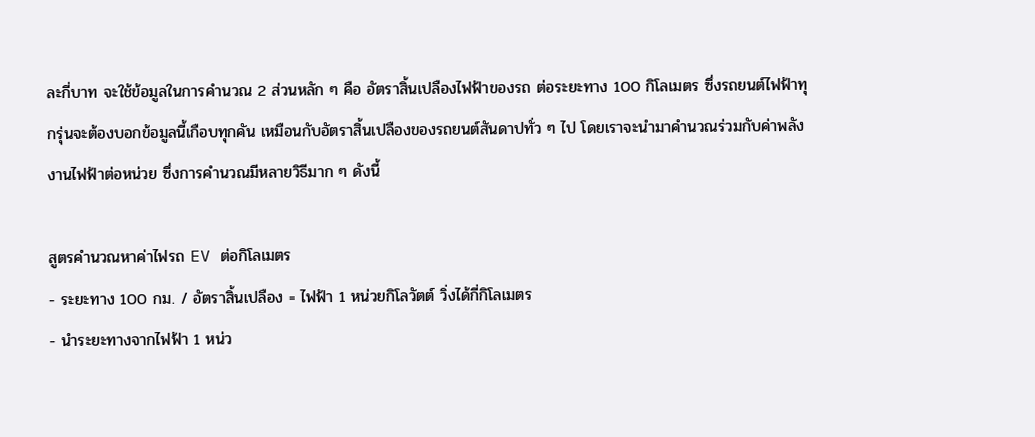ละกี่บาท จะใช้ข้อมูลในการคำนวณ 2 ส่วนหลัก ๆ คือ อัตราสิ้นเปลืองไฟฟ้าของรถ ต่อระยะทาง 100 กิโลเมตร ซึ่งรถยนต์ไฟฟ้าทุกรุ่นจะต้องบอกข้อมูลนี้เกือบทุกคัน เหมือนกับอัตราสิ้นเปลืองของรถยนต์สันดาปทั่ว ๆ ไป โดยเราจะนำมาคำนวณร่วมกับค่าพลังงานไฟฟ้าต่อหน่วย ซึ่งการคำนวณมีหลายวิธีมาก ๆ ดังนี้

สูตรคำนวณหาค่าไฟรถ EV ต่อกิโลเมตร
- ระยะทาง 100 กม. / อัตราสิ้นเปลือง = ไฟฟ้า 1 หน่วยกิโลวัตต์ วิ่งได้กี่กิโลเมตร
- นำระยะทางจากไฟฟ้า 1 หน่ว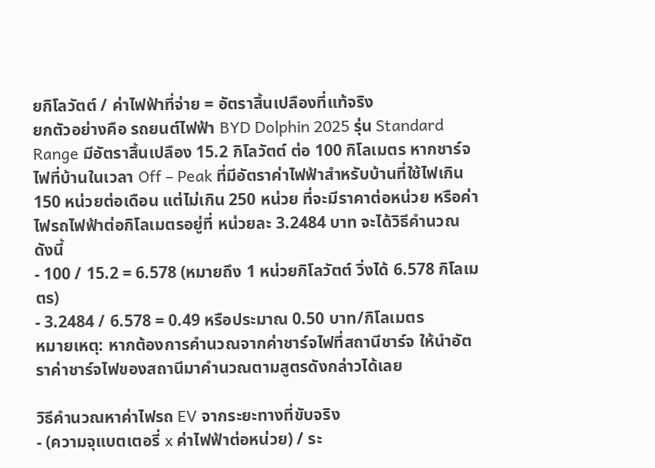ยกิโลวัตต์ / ค่าไฟฟ้าที่จ่าย = อัตราสิ้นเปลืองที่แท้จริง
ยกตัวอย่างคือ รถยนต์ไฟฟ้า BYD Dolphin 2025 รุ่น Standard Range มีอัตราสิ้นเปลือง 15.2 กิโลวัตต์ ต่อ 100 กิโลเมตร หากชาร์จไฟที่บ้านในเวลา Off – Peak ที่มีอัตราค่าไฟฟ้าสำหรับบ้านที่ใช้ไฟเกิน 150 หน่วยต่อเดือน แต่ไม่เกิน 250 หน่วย ที่จะมีราคาต่อหน่วย หรือค่าไฟรถไฟฟ้าต่อกิโลเมตรอยู่ที่ หน่วยละ 3.2484 บาท จะได้วิธีคำนวณ ดังนี้
- 100 / 15.2 = 6.578 (หมายถึง 1 หน่วยกิโลวัตต์ วิ่งได้ 6.578 กิโลเมตร)
- 3.2484 / 6.578 = 0.49 หรือประมาณ 0.50 บาท/กิโลเมตร
หมายเหตุ: หากต้องการคำนวณจากค่าชาร์จไฟที่สถานีชาร์จ ให้นำอัตราค่าชาร์จไฟของสถานีมาคำนวณตามสูตรดังกล่าวได้เลย

วิธีคำนวณหาค่าไฟรถ EV จากระยะทางที่ขับจริง
- (ความจุแบตเตอรี่ x ค่าไฟฟ้าต่อหน่วย) / ระ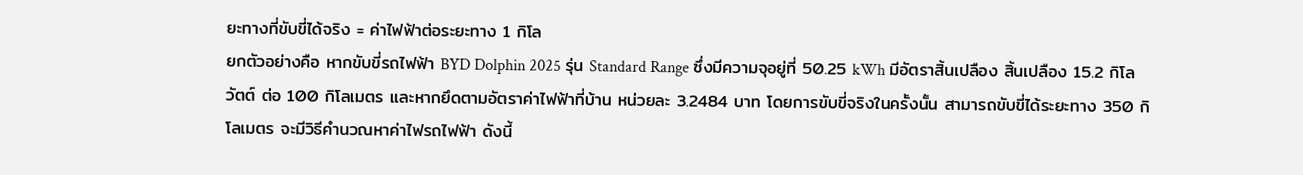ยะทางที่ขับขี่ได้จริง = ค่าไฟฟ้าต่อระยะทาง 1 กิโล
ยกตัวอย่างคือ หากขับขี่รถไฟฟ้า BYD Dolphin 2025 รุ่น Standard Range ซึ่งมีความจุอยู่ที่ 50.25 kWh มีอัตราสิ้นเปลือง สิ้นเปลือง 15.2 กิโลวัตต์ ต่อ 100 กิโลเมตร และหากยึดตามอัตราค่าไฟฟ้าที่บ้าน หน่วยละ 3.2484 บาท โดยการขับขี่จริงในครั้งนั้น สามารถขับขี่ได้ระยะทาง 350 กิโลเมตร จะมีวิธีคำนวณหาค่าไฟรถไฟฟ้า ดังนี้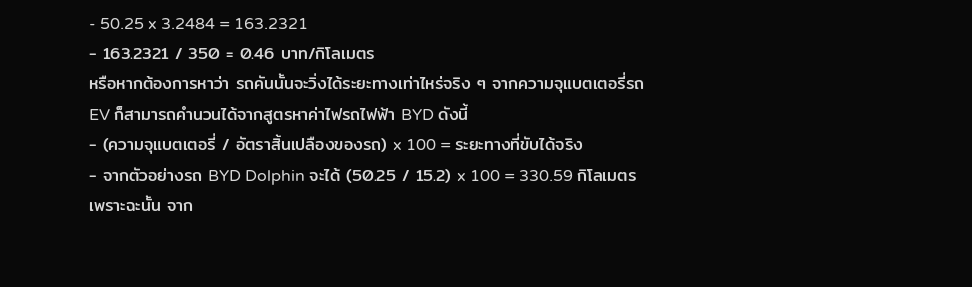- 50.25 x 3.2484 = 163.2321
- 163.2321 / 350 = 0.46 บาท/กิโลเมตร
หรือหากต้องการหาว่า รถคันนั้นจะวิ่งได้ระยะทางเท่าไหร่จริง ๆ จากความจุแบตเตอรี่รถ EV ก็สามารถคำนวนได้จากสูตรหาค่าไฟรถไฟฟ้า BYD ดังนี้
- (ความจุแบตเตอรี่ / อัตราสิ้นเปลืองของรถ) x 100 = ระยะทางที่ขับได้จริง
- จากตัวอย่างรถ BYD Dolphin จะได้ (50.25 / 15.2) x 100 = 330.59 กิโลเมตร
เพราะฉะนั้น จาก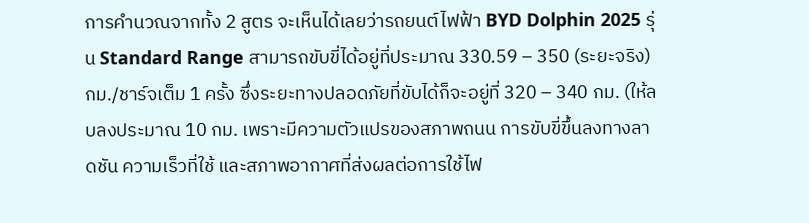การคำนวณจากทั้ง 2 สูตร จะเห็นได้เลยว่ารถยนต์ไฟฟ้า BYD Dolphin 2025 รุ่น Standard Range สามารถขับขี่ได้อยู่ที่ประมาณ 330.59 – 350 (ระยะจริง) กม./ชาร์จเต็ม 1 ครั้ง ซึ่งระยะทางปลอดภัยที่ขับได้ก็จะอยู่ที่ 320 – 340 กม. (ให้ลบลงประมาณ 10 กม. เพราะมีความตัวแปรของสภาพถนน การขับขี่ขึ้นลงทางลาดชัน ความเร็วที่ใช้ และสภาพอากาศที่ส่งผลต่อการใช้ไฟ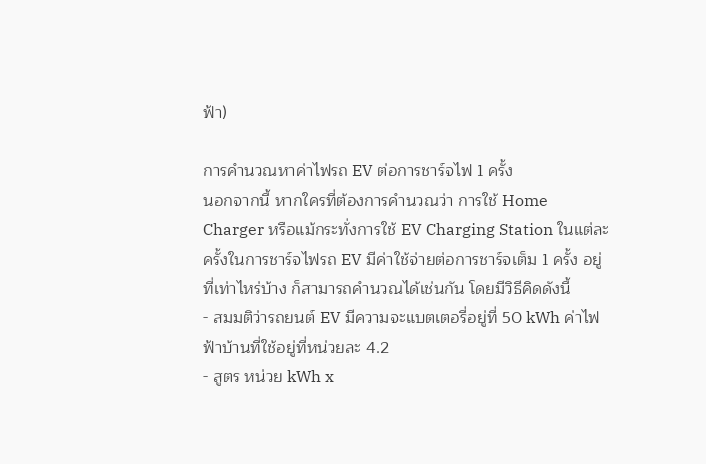ฟ้า)

การคำนวณหาค่าไฟรถ EV ต่อการชาร์จไฟ 1 ครั้ง
นอกจากนี้ หากใครที่ต้องการคำนวณว่า การใช้ Home Charger หรือแม้กระทั่งการใช้ EV Charging Station ในแต่ละครั้งในการชาร์จไฟรถ EV มีค่าใช้จ่ายต่อการชาร์จเต็ม 1 ครั้ง อยู่ที่เท่าไหร่บ้าง ก็สามารถคำนวณได้เช่นกัน โดยมีวิธีคิดดังนี้
- สมมติว่ารถยนต์ EV มีความจะแบตเตอรี่อยู่ที่ 50 kWh ค่าไฟฟ้าบ้านที่ใช้อยู่ที่หน่วยละ 4.2
- สูตร หน่วย kWh x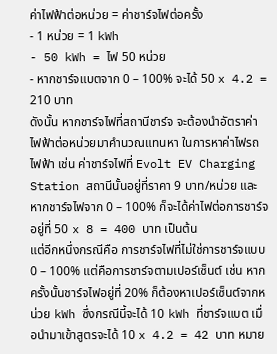ค่าไฟฟ้าต่อหน่วย = ค่าชาร์จไฟต่อครั้ง
- 1 หน่วย = 1 kWh
- 50 kWh = ไฟ 50 หน่วย
- หากชาร์จแบตจาก 0 – 100% จะได้ 50 x 4.2 = 210 บาท
ดังนั้น หากชาร์จไฟที่สถานีชาร์จ จะต้องนำอัตราค่าไฟฟ้าต่อหน่วยมาคำนวณแทนหา ในการหาค่าไฟรถไฟฟ้า เช่น ค่าชาร์จไฟที่ Evolt EV Charging Station สถานีนั้นอยู่ที่ราคา 9 บาท/หน่วย และหากชาร์จไฟจาก 0 – 100% ก็จะได้ค่าไฟต่อการชาร์จอยู่ที่ 50 x 8 = 400 บาท เป็นต้น
แต่อีกหนึ่งกรณีคือ การชาร์จไฟที่ไม่ใช่การชาร์จแบบ 0 – 100% แต่คือการชาร์จตามเปอร์เซ็นต์ เช่น หากครั้งนั้นชาร์จไฟอยู่ที่ 20% ก็ต้องหาเปอร์เซ็นต์จากหน่วย kWh ซึ่งกรณีนี้จะได้ 10 kWh ที่ชาร์จแบต เมื่อนำมาเข้าสูตรจะได้ 10 x 4.2 = 42 บาท หมาย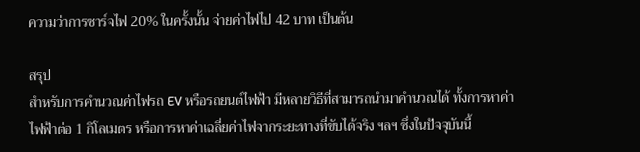ความว่าการชาร์จไฟ 20% ในครั้งนั้น จ่ายค่าไฟไป 42 บาท เป็นต้น

สรุป
สำหรับการคำนวณค่าไฟรถ EV หรือรถยนต์ไฟฟ้า มีหลายวิธีที่สามารถนำมาคำนวณได้ ทั้งการหาค่าไฟฟ้าต่อ 1 กิโลเมตร หรือการหาค่าเฉลี่ยค่าไฟจากระยะทางที่ขับได้จริง ฯลฯ ซึ่งในปัจจุบันนี้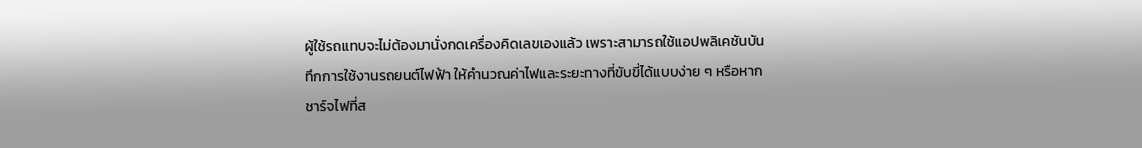ผู้ใช้รถแทบจะไม่ต้องมานั่งกดเครื่องคิดเลขเองแล้ว เพราะสามารถใช้แอปพลิเคชันบันทึกการใช้งานรถยนต์ไฟฟ้า ให้คำนวณค่าไฟและระยะทางที่ขับขี่ได้แบบง่าย ๆ หรือหากชาร์จไฟที่ส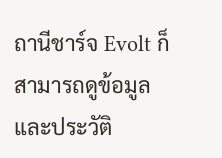ถานีชาร์จ Evolt ก็สามารถดูข้อมูลและประวัติ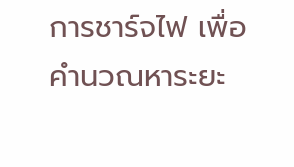การชาร์จไฟ เพื่อคำนวณหาระยะ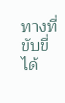ทางที่ขับขี่ได้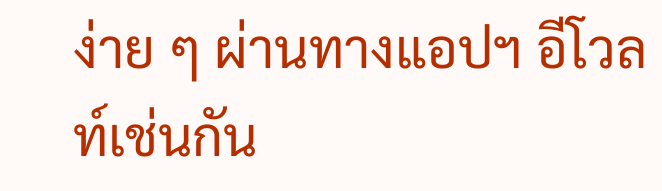ง่าย ๆ ผ่านทางแอปฯ อีโวลท์เช่นกัน